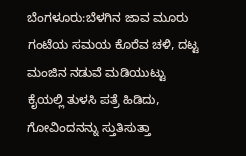ಬೆಂಗಳೂರು:ಬೆಳಗಿನ ಜಾವ ಮೂರು ಗಂಟೆಯ ಸಮಯ ಕೊರೆವ ಚಳಿ, ದಟ್ಟ ಮಂಜಿನ ನಡುವೆ ಮಡಿಯುಟ್ಟು ಕೈಯಲ್ಲಿ ತುಳಸಿ ಪತ್ರೆ ಹಿಡಿದು, ಗೋವಿಂದನನ್ನು ಸ್ತುತಿಸುತ್ತಾ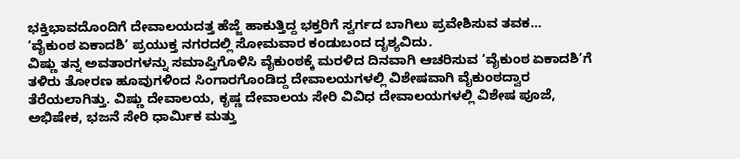ಭಕ್ತಿಭಾವದೊಂದಿಗೆ ದೇವಾಲಯದತ್ತ ಹೆಜ್ಜೆ ಹಾಕುತ್ತಿದ್ದ ಭಕ್ತರಿಗೆ ಸ್ವರ್ಗದ ಬಾಗಿಲು ಪ್ರವೇಶಿಸುವ ತವಕ…
‘ವೈಕುಂಠ ಏಕಾದಶಿ’ ಪ್ರಯುಕ್ತ ನಗರದಲ್ಲಿ ಸೋಮವಾರ ಕಂಡುಬಂದ ದೃಶ್ಯವಿದು.
ವಿಷ್ಣು ತನ್ನ ಅವತಾರಗಳನ್ನು ಸಮಾಪ್ತಿಗೊಳಿಸಿ ವೈಕುಂಠಕ್ಕೆ ಮರಳಿದ ದಿನವಾಗಿ ಆಚರಿಸುವ ‘ವೈಕುಂಠ ಏಕಾದಶಿ’ಗೆ ತಳಿರು ತೋರಣ ಹೂವುಗಳಿಂದ ಸಿಂಗಾರಗೊಂಡಿದ್ದ ದೇವಾಲಯಗಳಲ್ಲಿ ವಿಶೇಷವಾಗಿ ವೈಕುಂಠದ್ವಾರ ತೆರೆಯಲಾಗಿತ್ತು. ವಿಷ್ಣು ದೇವಾಲಯ, ಕೃಷ್ಣ ದೇವಾಲಯ ಸೇರಿ ವಿವಿಧ ದೇವಾಲಯಗಳಲ್ಲಿ ವಿಶೇಷ ಪೂಜೆ, ಅಭಿಷೇಕ, ಭಜನೆ ಸೇರಿ ಧಾರ್ವಿುಕ ಮತ್ತು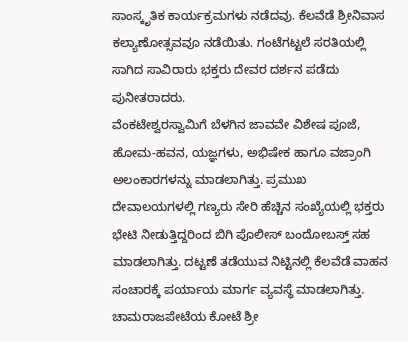ಸಾಂಸ್ಕೃತಿಕ ಕಾರ್ಯಕ್ರಮಗಳು ನಡೆದವು. ಕೆಲವೆಡೆ ಶ್ರೀನಿವಾಸ ಕಲ್ಯಾಣೋತ್ಸವವೂ ನಡೆಯಿತು. ಗಂಟೆಗಟ್ಟಲೆ ಸರತಿಯಲ್ಲಿ ಸಾಗಿದ ಸಾವಿರಾರು ಭಕ್ತರು ದೇವರ ದರ್ಶನ ಪಡೆದು ಪುನೀತರಾದರು.
ವೆಂಕಟೇಶ್ವರಸ್ವಾಮಿಗೆ ಬೆಳಗಿನ ಜಾವವೇ ವಿಶೇಷ ಪೂಜೆ, ಹೋಮ-ಹವನ, ಯಜ್ಞಗಳು, ಅಭಿಷೇಕ ಹಾಗೂ ವಜ್ರಾಂಗಿ ಅಲಂಕಾರಗಳನ್ನು ಮಾಡಲಾಗಿತ್ತು. ಪ್ರಮುಖ ದೇವಾಲಯಗಳಲ್ಲಿ ಗಣ್ಯರು ಸೇರಿ ಹೆಚ್ಚಿನ ಸಂಖ್ಯೆಯಲ್ಲಿ ಭಕ್ತರು ಭೇಟಿ ನೀಡುತ್ತಿದ್ದರಿಂದ ಬಿಗಿ ಪೊಲೀಸ್ ಬಂದೋಬಸ್ತ್ ಸಹ ಮಾಡಲಾಗಿತ್ತು. ದಟ್ಟಣೆ ತಡೆಯುವ ನಿಟ್ಟಿನಲ್ಲಿ ಕೆಲವೆಡೆ ವಾಹನ ಸಂಚಾರಕ್ಕೆ ಪರ್ಯಾಯ ಮಾರ್ಗ ವ್ಯವಸ್ಥೆ ಮಾಡಲಾಗಿತ್ತು.
ಚಾಮರಾಜಪೇಟೆಯ ಕೋಟೆ ಶ್ರೀ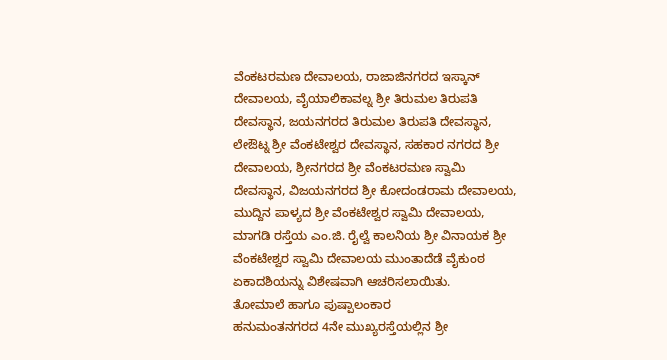ವೆಂಕಟರಮಣ ದೇವಾಲಯ, ರಾಜಾಜಿನಗರದ ಇಸ್ಕಾನ್ ದೇವಾಲಯ, ವೈಯಾಲಿಕಾವಲ್ನ ಶ್ರೀ ತಿರುಮಲ ತಿರುಪತಿ ದೇವಸ್ಥಾನ, ಜಯನಗರದ ತಿರುಮಲ ತಿರುಪತಿ ದೇವಸ್ಥಾನ, ಲೇಔಟ್ನ ಶ್ರೀ ವೆಂಕಟೇಶ್ವರ ದೇವಸ್ಥಾನ, ಸಹಕಾರ ನಗರದ ಶ್ರೀ ದೇವಾಲಯ, ಶ್ರೀನಗರದ ಶ್ರೀ ವೆಂಕಟರಮಣ ಸ್ವಾಮಿ ದೇವಸ್ಥಾನ, ವಿಜಯನಗರದ ಶ್ರೀ ಕೋದಂಡರಾಮ ದೇವಾಲಯ, ಮುದ್ದಿನ ಪಾಳ್ಯದ ಶ್ರೀ ವೆಂಕಟೇಶ್ವರ ಸ್ವಾಮಿ ದೇವಾಲಯ, ಮಾಗಡಿ ರಸ್ತೆಯ ಎಂ.ಜಿ. ರೈಲ್ವೆ ಕಾಲನಿಯ ಶ್ರೀ ವಿನಾಯಕ ಶ್ರೀ ವೆಂಕಟೇಶ್ವರ ಸ್ವಾಮಿ ದೇವಾಲಯ ಮುಂತಾದೆಡೆ ವೈಕುಂಠ ಏಕಾದಶಿಯನ್ನು ವಿಶೇಷವಾಗಿ ಆಚರಿಸಲಾಯಿತು.
ತೋಮಾಲೆ ಹಾಗೂ ಪುಷ್ಪಾಲಂಕಾರ
ಹನುಮಂತನಗರದ 4ನೇ ಮುಖ್ಯರಸ್ತೆಯಲ್ಲಿನ ಶ್ರೀ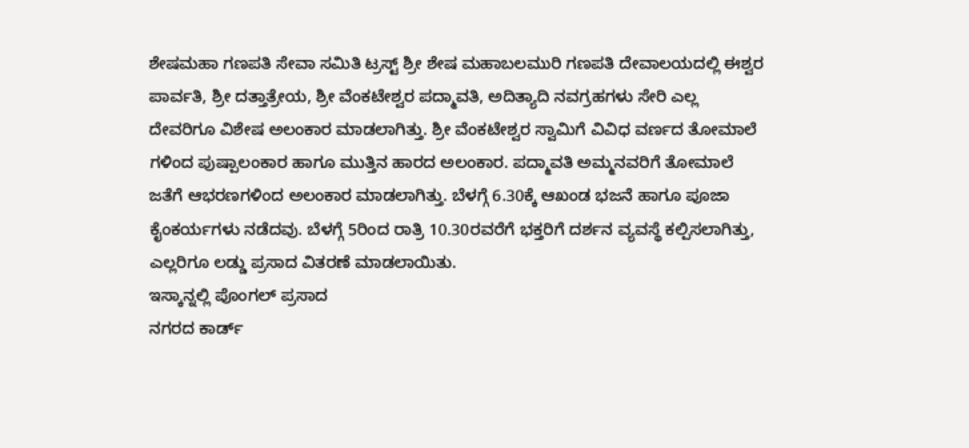ಶೇಷಮಹಾ ಗಣಪತಿ ಸೇವಾ ಸಮಿತಿ ಟ್ರಸ್ಟ್ ಶ್ರೀ ಶೇಷ ಮಹಾಬಲಮುರಿ ಗಣಪತಿ ದೇವಾಲಯದಲ್ಲಿ ಈಶ್ವರ ಪಾರ್ವತಿ, ಶ್ರೀ ದತ್ತಾತ್ರೇಯ, ಶ್ರೀ ವೆಂಕಟೇಶ್ವರ ಪದ್ಮಾವತಿ, ಅದಿತ್ಯಾದಿ ನವಗ್ರಹಗಳು ಸೇರಿ ಎಲ್ಲ ದೇವರಿಗೂ ವಿಶೇಷ ಅಲಂಕಾರ ಮಾಡಲಾಗಿತ್ತು. ಶ್ರೀ ವೆಂಕಟೇಶ್ವರ ಸ್ವಾಮಿಗೆ ವಿವಿಧ ವರ್ಣದ ತೋಮಾಲೆ ಗಳಿಂದ ಪುಷ್ಪಾಲಂಕಾರ ಹಾಗೂ ಮುತ್ತಿನ ಹಾರದ ಅಲಂಕಾರ. ಪದ್ಮಾವತಿ ಅಮ್ಮನವರಿಗೆ ತೋಮಾಲೆ ಜತೆಗೆ ಆಭರಣಗಳಿಂದ ಅಲಂಕಾರ ಮಾಡಲಾಗಿತ್ತು. ಬೆಳಗ್ಗೆ 6.30ಕ್ಕೆ ಆಖಂಡ ಭಜನೆ ಹಾಗೂ ಪೂಜಾ ಕೈಂಕರ್ಯಗಳು ನಡೆದವು. ಬೆಳಗ್ಗೆ 5ರಿಂದ ರಾತ್ರಿ 10.30ರವರೆಗೆ ಭಕ್ತರಿಗೆ ದರ್ಶನ ವ್ಯವಸ್ಥೆ ಕಲ್ಪಿಸಲಾಗಿತ್ತು, ಎಲ್ಲರಿಗೂ ಲಡ್ಡು ಪ್ರಸಾದ ವಿತರಣೆ ಮಾಡಲಾಯಿತು.
ಇಸ್ಕಾನ್ನಲ್ಲಿ ಪೊಂಗಲ್ ಪ್ರಸಾದ
ನಗರದ ಕಾರ್ಡ್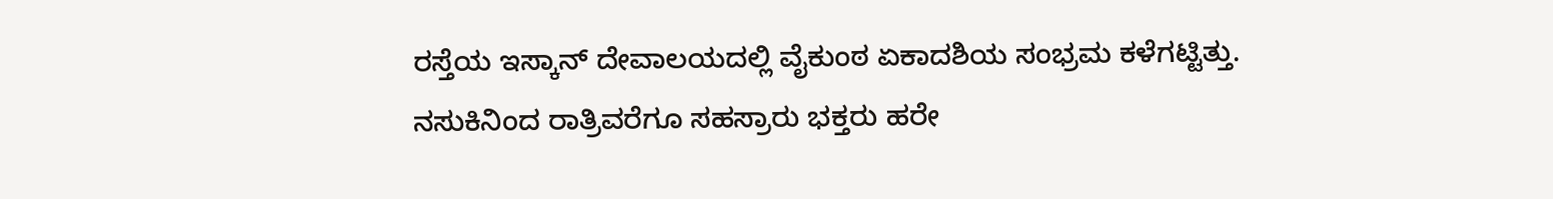ರಸ್ತೆಯ ಇಸ್ಕಾನ್ ದೇವಾಲಯದಲ್ಲಿ ವೈಕುಂಠ ಏಕಾದಶಿಯ ಸಂಭ್ರಮ ಕಳೆಗಟ್ಟಿತ್ತು. ನಸುಕಿನಿಂದ ರಾತ್ರಿವರೆಗೂ ಸಹಸ್ರಾರು ಭಕ್ತರು ಹರೇ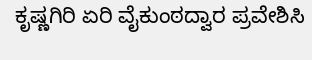ಕೃಷ್ಣಗಿರಿ ಏರಿ ವೈಕುಂಠದ್ವಾರ ಪ್ರವೇಶಿಸಿ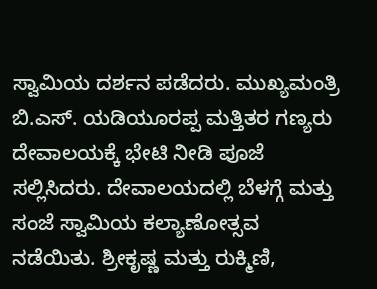ಸ್ವಾಮಿಯ ದರ್ಶನ ಪಡೆದರು. ಮುಖ್ಯಮಂತ್ರಿ ಬಿ.ಎಸ್. ಯಡಿಯೂರಪ್ಪ ಮತ್ತಿತರ ಗಣ್ಯರು ದೇವಾಲಯಕ್ಕೆ ಭೇಟಿ ನೀಡಿ ಪೂಜೆ ಸಲ್ಲಿಸಿದರು. ದೇವಾಲಯದಲ್ಲಿ ಬೆಳಗ್ಗೆ ಮತ್ತು ಸಂಜೆ ಸ್ವಾಮಿಯ ಕಲ್ಯಾಣೋತ್ಸವ ನಡೆಯಿತು. ಶ್ರೀಕೃಷ್ಣ ಮತ್ತು ರುಕ್ಮಿಣಿ,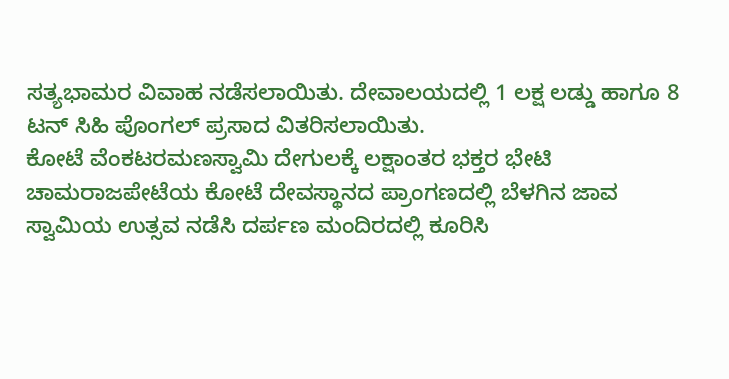ಸತ್ಯಭಾಮರ ವಿವಾಹ ನಡೆಸಲಾಯಿತು. ದೇವಾಲಯದಲ್ಲಿ 1 ಲಕ್ಷ ಲಡ್ಡು ಹಾಗೂ 8 ಟನ್ ಸಿಹಿ ಪೊಂಗಲ್ ಪ್ರಸಾದ ವಿತರಿಸಲಾಯಿತು.
ಕೋಟೆ ವೆಂಕಟರಮಣಸ್ವಾಮಿ ದೇಗುಲಕ್ಕೆ ಲಕ್ಷಾಂತರ ಭಕ್ತರ ಭೇಟಿ
ಚಾಮರಾಜಪೇಟೆಯ ಕೋಟೆ ದೇವಸ್ಥಾನದ ಪ್ರಾಂಗಣದಲ್ಲಿ ಬೆಳಗಿನ ಜಾವ ಸ್ವಾಮಿಯ ಉತ್ಸವ ನಡೆಸಿ ದರ್ಪಣ ಮಂದಿರದಲ್ಲಿ ಕೂರಿಸಿ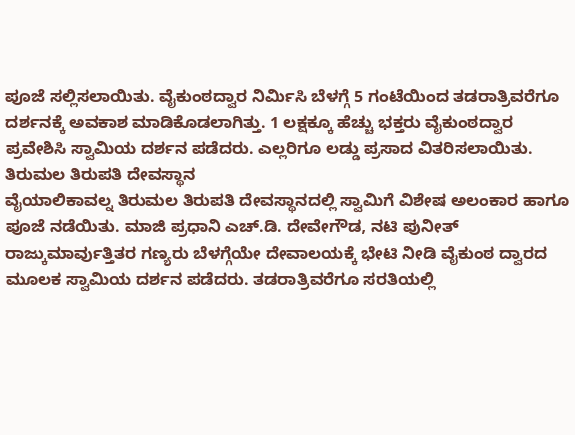ಪೂಜೆ ಸಲ್ಲಿಸಲಾಯಿತು. ವೈಕುಂಠದ್ವಾರ ನಿರ್ವಿುಸಿ ಬೆಳಗ್ಗೆ 5 ಗಂಟೆಯಿಂದ ತಡರಾತ್ರಿವರೆಗೂ ದರ್ಶನಕ್ಕೆ ಅವಕಾಶ ಮಾಡಿಕೊಡಲಾಗಿತ್ತು. 1 ಲಕ್ಷಕ್ಕೂ ಹೆಚ್ಚು ಭಕ್ತರು ವೈಕುಂಠದ್ವಾರ ಪ್ರವೇಶಿಸಿ ಸ್ವಾಮಿಯ ದರ್ಶನ ಪಡೆದರು. ಎಲ್ಲರಿಗೂ ಲಡ್ಡು ಪ್ರಸಾದ ವಿತರಿಸಲಾಯಿತು.
ತಿರುಮಲ ತಿರುಪತಿ ದೇವಸ್ಥಾನ
ವೈಯಾಲಿಕಾವಲ್ನ ತಿರುಮಲ ತಿರುಪತಿ ದೇವಸ್ಥಾನದಲ್ಲಿ ಸ್ವಾಮಿಗೆ ವಿಶೇಷ ಅಲಂಕಾರ ಹಾಗೂ ಪೂಜೆ ನಡೆಯಿತು. ಮಾಜಿ ಪ್ರಧಾನಿ ಎಚ್.ಡಿ. ದೇವೇಗೌಡ, ನಟಿ ಪುನೀತ್ ರಾಜ್ಕುಮಾರ್ವುತ್ತಿತರ ಗಣ್ಯರು ಬೆಳಗ್ಗೆಯೇ ದೇವಾಲಯಕ್ಕೆ ಭೇಟಿ ನೀಡಿ ವೈಕುಂಠ ದ್ವಾರದ ಮೂಲಕ ಸ್ವಾಮಿಯ ದರ್ಶನ ಪಡೆದರು. ತಡರಾತ್ರಿವರೆಗೂ ಸರತಿಯಲ್ಲಿ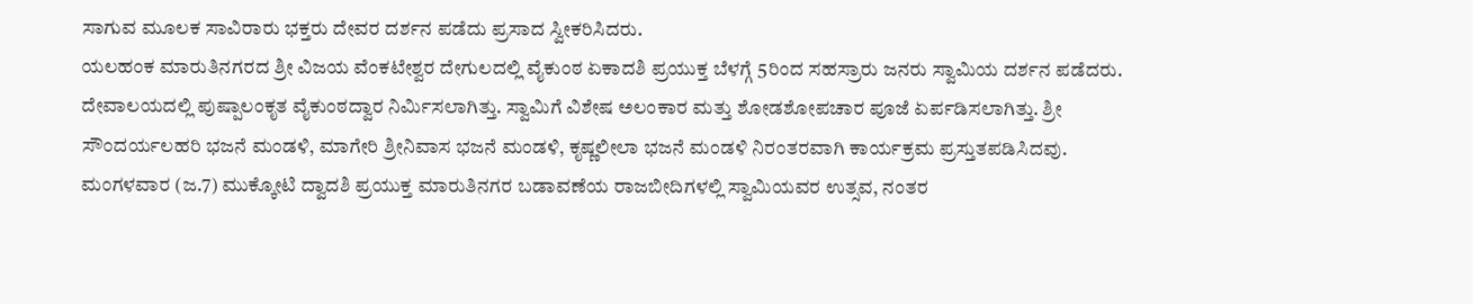ಸಾಗುವ ಮೂಲಕ ಸಾವಿರಾರು ಭಕ್ತರು ದೇವರ ದರ್ಶನ ಪಡೆದು ಪ್ರಸಾದ ಸ್ವೀಕರಿಸಿದರು.
ಯಲಹಂಕ ಮಾರುತಿನಗರದ ಶ್ರೀ ವಿಜಯ ವೆಂಕಟೇಶ್ವರ ದೇಗುಲದಲ್ಲಿ ವೈಕುಂಠ ಏಕಾದಶಿ ಪ್ರಯುಕ್ತ ಬೆಳಗ್ಗೆ 5ರಿಂದ ಸಹಸ್ರಾರು ಜನರು ಸ್ವಾಮಿಯ ದರ್ಶನ ಪಡೆದರು. ದೇವಾಲಯದಲ್ಲಿ ಪುಷ್ಪಾಲಂಕೃತ ವೈಕುಂಠದ್ವಾರ ನಿರ್ವಿುಸಲಾಗಿತ್ತು. ಸ್ವಾಮಿಗೆ ವಿಶೇಷ ಅಲಂಕಾರ ಮತ್ತು ಶೋಡಶೋಪಚಾರ ಪೂಜೆ ಏರ್ಪಡಿಸಲಾಗಿತ್ತು. ಶ್ರೀ ಸೌಂದರ್ಯಲಹರಿ ಭಜನೆ ಮಂಡಳಿ, ಮಾಗೇರಿ ಶ್ರೀನಿವಾಸ ಭಜನೆ ಮಂಡಳಿ, ಕೃಷ್ಣಲೀಲಾ ಭಜನೆ ಮಂಡಳಿ ನಿರಂತರವಾಗಿ ಕಾರ್ಯಕ್ರಮ ಪ್ರಸ್ತುತಪಡಿಸಿದವು. ಮಂಗಳವಾರ (ಜ.7) ಮುಕ್ಕೋಟಿ ದ್ವಾದಶಿ ಪ್ರಯುಕ್ತ ಮಾರುತಿನಗರ ಬಡಾವಣೆಯ ರಾಜಬೀದಿಗಳಲ್ಲಿ ಸ್ವಾಮಿಯವರ ಉತ್ಸವ, ನಂತರ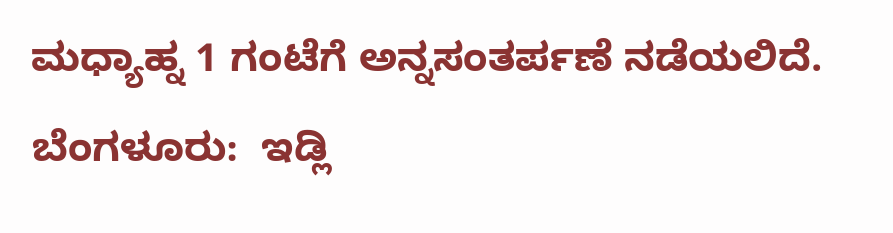ಮಧ್ಯಾಹ್ನ 1 ಗಂಟೆಗೆ ಅನ್ನಸಂತರ್ಪಣೆ ನಡೆಯಲಿದೆ.
ಬೆಂಗಳೂರು:  ಇಡ್ಲಿ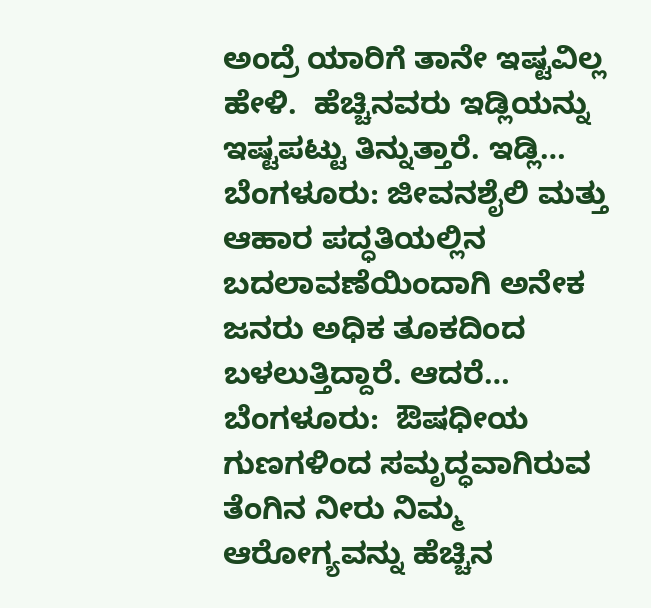ಅಂದ್ರೆ ಯಾರಿಗೆ ತಾನೇ ಇಷ್ಟವಿಲ್ಲ ಹೇಳಿ.  ಹೆಚ್ಚಿನವರು ಇಡ್ಲಿಯನ್ನು ಇಷ್ಟಪಟ್ಟು ತಿನ್ನುತ್ತಾರೆ. ಇಡ್ಲಿ…
ಬೆಂಗಳೂರು: ಜೀವನಶೈಲಿ ಮತ್ತು ಆಹಾರ ಪದ್ಧತಿಯಲ್ಲಿನ ಬದಲಾವಣೆಯಿಂದಾಗಿ ಅನೇಕ ಜನರು ಅಧಿಕ ತೂಕದಿಂದ ಬಳಲುತ್ತಿದ್ದಾರೆ. ಆದರೆ…
ಬೆಂಗಳೂರು:  ಔಷಧೀಯ ಗುಣಗಳಿಂದ ಸಮೃದ್ಧವಾಗಿರುವ ತೆಂಗಿನ ನೀರು ನಿಮ್ಮ  ಆರೋಗ್ಯವನ್ನು ಹೆಚ್ಚಿನ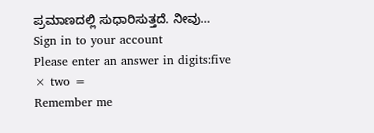ಪ್ರಮಾಣದಲ್ಲಿ ಸುಧಾರಿಸುತ್ತದೆ. ನೀವು…
Sign in to your account
Please enter an answer in digits:five × two =
Remember me